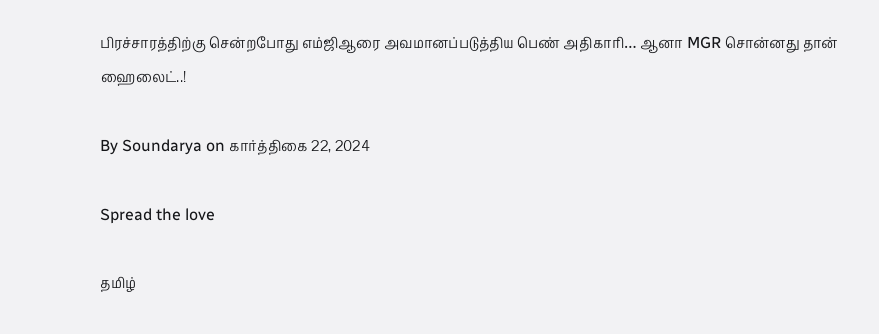பிரச்சாரத்திற்கு சென்றபோது எம்ஜிஆரை அவமானப்படுத்திய பெண் அதிகாரி… ஆனா MGR சொன்னது தான் ஹைலைட்..!

By Soundarya on கார்த்திகை 22, 2024

Spread the love

தமிழ்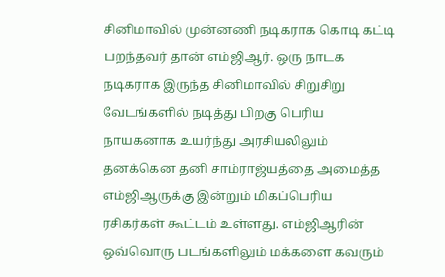சினிமாவில் முன்னணி நடிகராக கொடி கட்டி பறந்தவர் தான் எம்ஜிஆர். ஒரு நாடக நடிகராக இருந்த சினிமாவில் சிறுசிறு வேடங்களில் நடித்து பிறகு பெரிய நாயகனாக உயர்ந்து அரசியலிலும் தனக்கென தனி சாம்ராஜ்யத்தை அமைத்த எம்ஜிஆருக்கு இன்றும் மிகப்பெரிய ரசிகர்கள் கூட்டம் உள்ளது. எம்ஜிஆரின் ஒவ்வொரு படங்களிலும் மக்களை கவரும்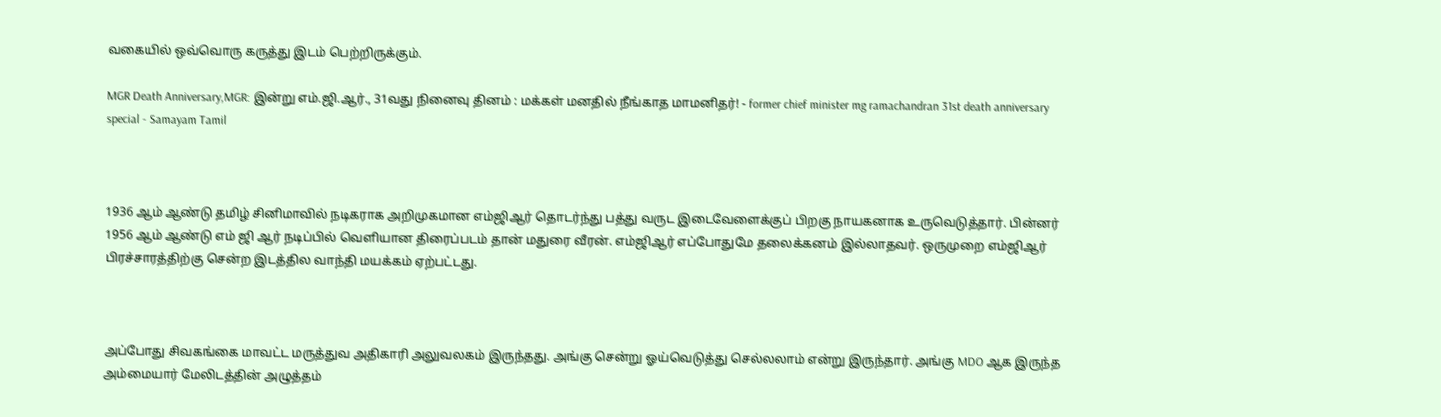வகையில் ஒவ்வொரு கருத்து இடம் பெற்றிருக்கும்.

MGR Death Anniversary,MGR: இன்று எம்.ஜி.ஆர்., 31வது நினைவு தினம் : மக்கள் மனதில் நீங்காத மாமனிதர்! - former chief minister mg ramachandran 31st death anniversary special - Samayam Tamil



1936 ஆம் ஆண்டு தமிழ் சினிமாவில் நடிகராக அறிமுகமான எம்ஜிஆர் தொடர்ந்து பத்து வருட இடைவேளைக்குப் பிறகு நாயகனாக உருவெடுத்தார். பின்னர் 1956 ஆம் ஆண்டு எம் ஜி ஆர் நடிப்பில் வெளியான திரைப்படம் தான் மதுரை வீரன். எம்ஜிஆர் எப்போதுமே தலைக்கனம் இல்லாதவர். ஒருமுறை எம்ஜிஆர் பிரச்சாரத்திற்கு சென்ற இடத்தில வாந்தி மயக்கம் ஏற்பட்டது.



அப்போது சிவகங்கை மாவட்ட மருத்துவ அதிகாரி அலுவலகம் இருந்தது. அங்கு சென்று ஓய்வெடுத்து செல்லலாம் என்று இருந்தார். அங்கு MDO ஆக இருந்த அம்மையார் மேலிடத்தின் அழுத்தம்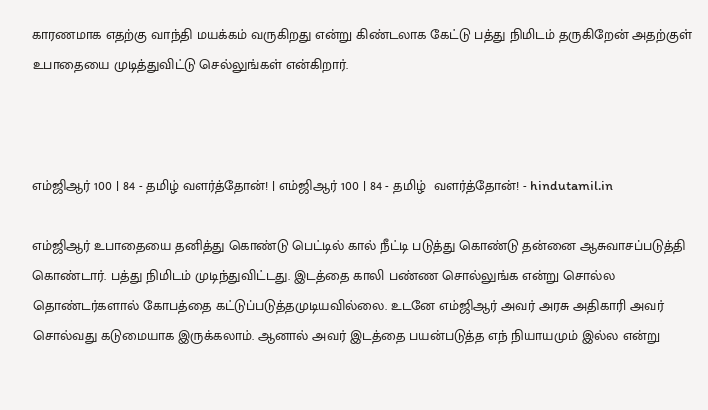காரணமாக எதற்கு வாந்தி மயக்கம் வருகிறது என்று கிண்டலாக கேட்டு பத்து நிமிடம் தருகிறேன் அதற்குள் உபாதையை முடித்துவிட்டு செல்லுங்கள் என்கிறார்.



எம்ஜிஆர் 100 | 84 - தமிழ் வளர்த்தோன்! | எம்ஜிஆர் 100 | 84 - தமிழ்  வளர்த்தோன்! - hindutamil.in

எம்ஜிஆர் உபாதையை தனித்து கொண்டு பெட்டில் கால் நீட்டி படுத்து கொண்டு தன்னை ஆசுவாசப்படுத்தி கொண்டார். பத்து நிமிடம் முடிந்துவிட்டது. இடத்தை காலி பண்ண சொல்லுங்க என்று சொல்ல தொண்டர்களால் கோபத்தை கட்டுப்படுத்தமுடியவில்லை. உடனே எம்ஜிஆர் அவர் அரசு அதிகாரி அவர் சொல்வது கடுமையாக இருக்கலாம். ஆனால் அவர் இடத்தை பயன்படுத்த எந் நியாயமும் இல்ல என்று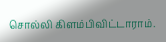சொல்லி கிளம்பிவிட்டாராம்.